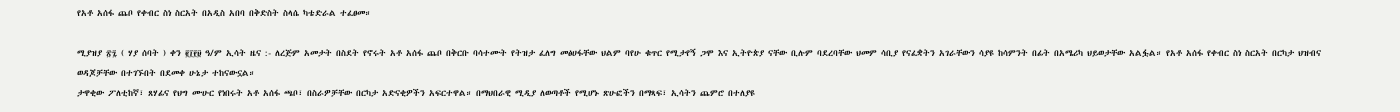የአቶ አሰፋ ጨቦ የቀብር ስነ ስርአት በአዲስ አበባ በቅድስት ስላሴ ካቴድራል ተፈፀመ።

ሚያዝያ ፳፯ ( ሃያ ሰባት ) ቀን ፪፲፻፱ ዓ/ም ኢሳት ዜና :- ለረጅም አመታት በስደት የኖሩት አቶ አሰፋ ጨቦ በቅርቡ ባሳተሙት የትዝታ ፈለግ መፅሀፋቸው ህልም ባየሁ ቁጥር የሚታየኝ ጋሞ እና ኢትዮጵያ ናቸው ቢሉም ባደረባቸው ህመም ሳቢያ የናፈቋትን አገራቸውን ሳያዩ ከሳምንት በፊት በአሜሪካ ህይወታቸው አልፏል። የአቶ አሰፋ የቀብር ስነ ስርአት በርካታ ህዝብና ወዳጆቻቸው በተገኙበት በደመቀ ሁኔታ ተከናውኗል።
ታዋቂው ፖለቲከኛ፣ ጸሃፊና የህግ ሙሁር የነበሩት አቶ አሰፋ ጫቦ፣ በስራዎቻቸው በርካታ አድናቂዎችን አፍርተዋል። በማህበራዊ ሚዲያ ለወጣቶች የሚሆኑ ጽሁፎችን በማጻፍ፣ ኢሳትን ጨምሮ በተለያዩ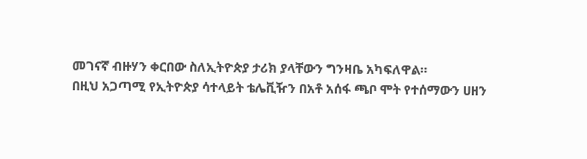መገናኛ ብዙሃን ቀርበው ስለኢትዮጵያ ታሪክ ያላቸውን ግንዛቤ አካፍለዋል።
በዚህ አጋጣሚ የኢትዮጵያ ሳተላይት ቴሌቪዥን በአቶ አሰፋ ጫቦ ሞት የተሰማውን ሀዘን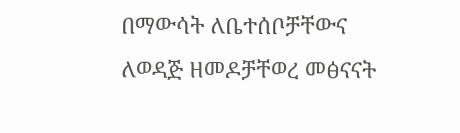በማውሳት ለቤተሰቦቻቸውና ለወዳጅ ዘመዶቻቸወረ መፅናናት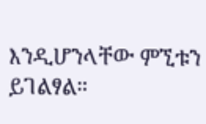እንዲሆንላቸው ምኚቱን ይገልፃል።